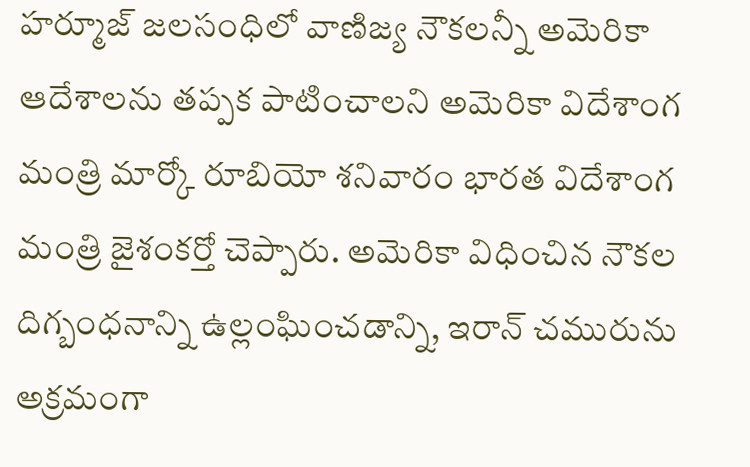హర్మూజ్ జలసంధిలో వాణిజ్య నౌకలన్నీ అమెరికా ఆదేశాలను తప్పక పాటించాలని అమెరికా విదేశాంగ మంత్రి మార్కో రూబియో శనివారం భారత విదేశాంగ మంత్రి జైశంకర్తో చెప్పారు. అమెరికా విధించిన నౌకల దిగ్బంధనాన్ని ఉల్లంఘించడాన్ని, ఇరాన్ చమురును అక్రమంగా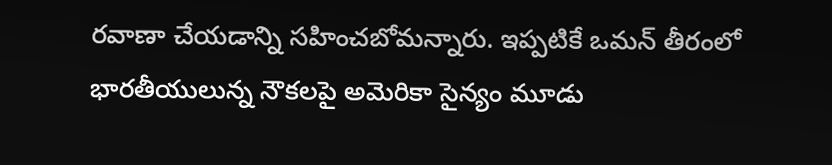రవాణా చేయడాన్ని సహించబోమన్నారు. ఇప్పటికే ఒమన్ తీరంలో భారతీయులున్న నౌకలపై అమెరికా సైన్యం మూడు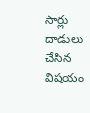సార్లు దాడులు చేసిన విషయం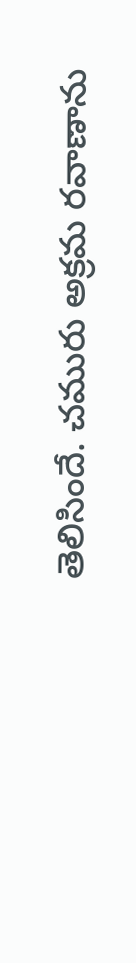తెలిసిందే. చమురు అక్రమ రవాణాను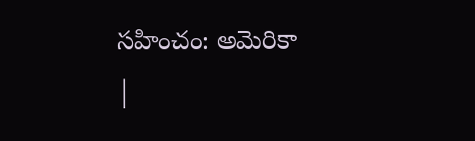సహించం: అమెరికా
|